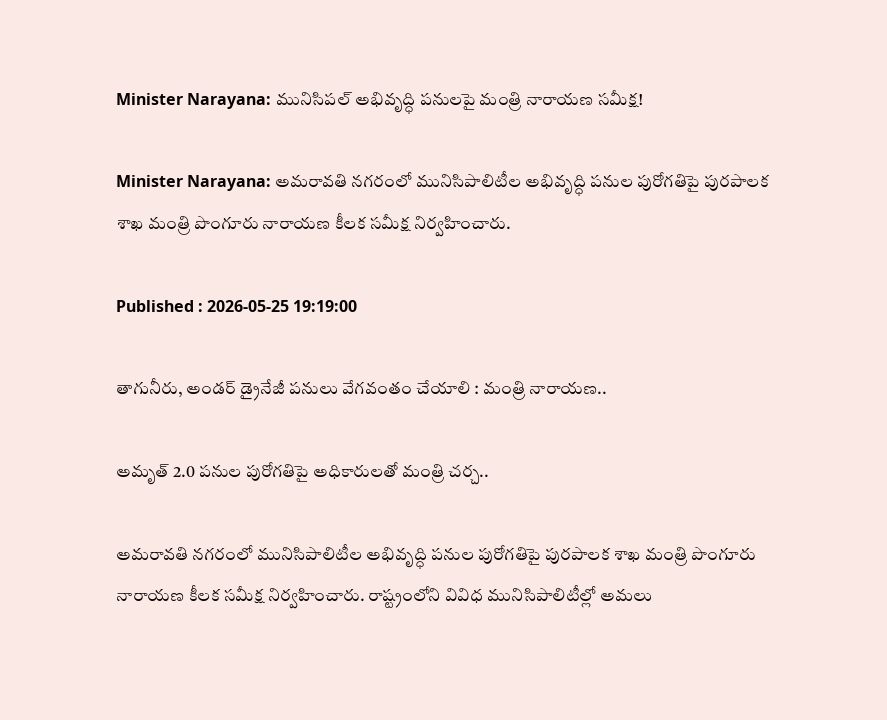Minister Narayana: మునిసిపల్ అభివృద్ధి పనులపై మంత్రి నారాయణ సమీక్ష!

Minister Narayana: అమరావతి నగరంలో మునిసిపాలిటీల అభివృద్ధి పనుల పురోగతిపై పురపాలక శాఖ మంత్రి పొంగూరు నారాయణ కీలక సమీక్ష నిర్వహించారు.

Published : 2026-05-25 19:19:00

తాగునీరు, అండర్ డ్రైనేజీ పనులు వేగవంతం చేయాలి : మంత్రి నారాయణ..

అమృత్ 2.0 పనుల పురోగతిపై అధికారులతో మంత్రి చర్చ..

అమరావతి నగరంలో మునిసిపాలిటీల అభివృద్ధి పనుల పురోగతిపై పురపాలక శాఖ మంత్రి పొంగూరు నారాయణ కీలక సమీక్ష నిర్వహించారు. రాష్ట్రంలోని వివిధ మునిసిపాలిటీల్లో అమలు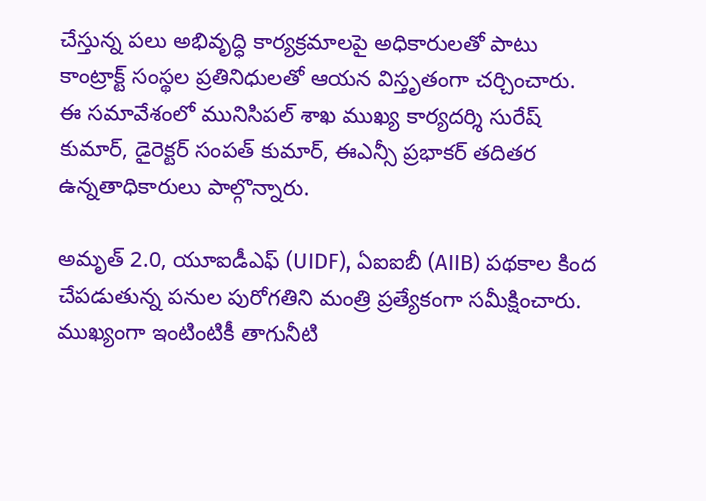చేస్తున్న పలు అభివృద్ధి కార్యక్రమాలపై అధికారులతో పాటు కాంట్రాక్ట్ సంస్థల ప్రతినిధులతో ఆయన విస్తృతంగా చర్చించారు. ఈ సమావేశంలో మునిసిపల్ శాఖ ముఖ్య కార్యదర్శి సురేష్ కుమార్, డైరెక్టర్ సంపత్ కుమార్, ఈఎన్సీ ప్రభాకర్ తదితర ఉన్నతాధికారులు పాల్గొన్నారు.

అమృత్ 2.0, యూఐడీఎఫ్ (UIDF), ఏఐఐబీ (AIIB) పథకాల కింద చేపడుతున్న పనుల పురోగతిని మంత్రి ప్రత్యేకంగా సమీక్షించారు. ముఖ్యంగా ఇంటింటికీ తాగునీటి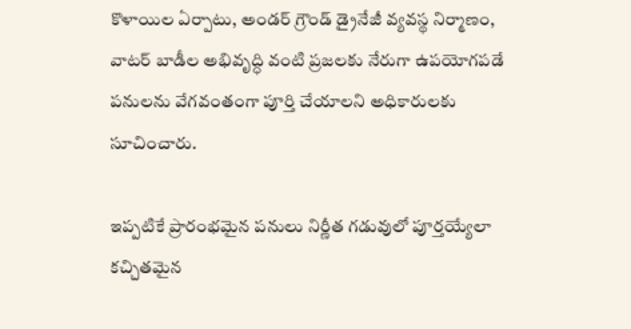కొళాయిల ఏర్పాటు, అండర్‌ గ్రౌండ్ డ్రైనేజీ వ్యవస్థ నిర్మాణం, వాటర్ బాడీల అభివృద్ధి వంటి ప్రజలకు నేరుగా ఉపయోగపడే పనులను వేగవంతంగా పూర్తి చేయాలని అధికారులకు సూచించారు.

ఇప్పటికే ప్రారంభమైన పనులు నిర్ణీత గడువులో పూర్తయ్యేలా కచ్చితమైన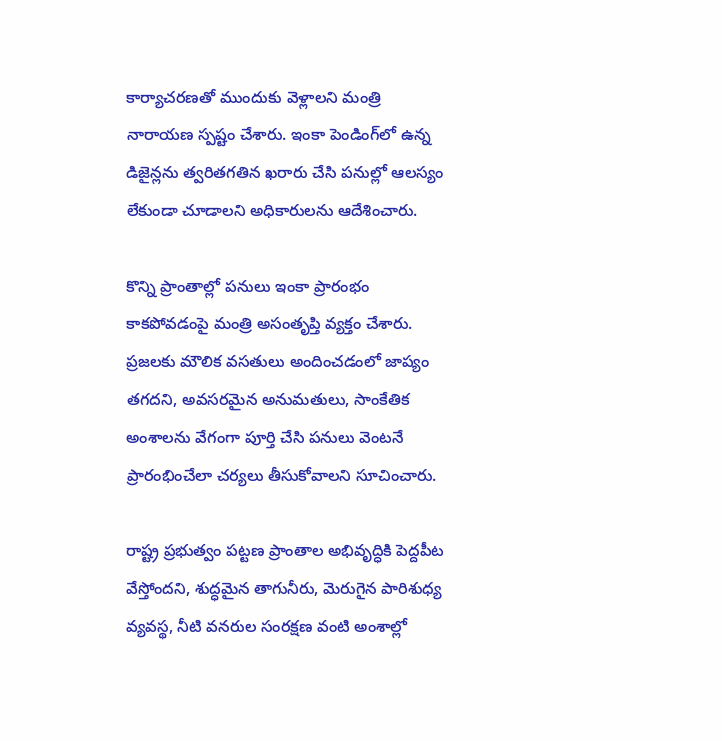కార్యాచరణతో ముందుకు వెళ్లాలని మంత్రి నారాయణ స్పష్టం చేశారు. ఇంకా పెండింగ్‌లో ఉన్న డిజైన్లను త్వరితగతిన ఖరారు చేసి పనుల్లో ఆలస్యం లేకుండా చూడాలని అధికారులను ఆదేశించారు.

కొన్ని ప్రాంతాల్లో పనులు ఇంకా ప్రారంభం కాకపోవడంపై మంత్రి అసంతృప్తి వ్యక్తం చేశారు. ప్రజలకు మౌలిక వసతులు అందించడంలో జాప్యం తగదని, అవసరమైన అనుమతులు, సాంకేతిక అంశాలను వేగంగా పూర్తి చేసి పనులు వెంటనే ప్రారంభించేలా చర్యలు తీసుకోవాలని సూచించారు.

రాష్ట్ర ప్రభుత్వం పట్టణ ప్రాంతాల అభివృద్ధికి పెద్దపీట వేస్తోందని, శుద్ధమైన తాగునీరు, మెరుగైన పారిశుధ్య వ్యవస్థ, నీటి వనరుల సంరక్షణ వంటి అంశాల్లో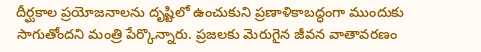దీర్ఘకాల ప్రయోజనాలను దృష్టిలో ఉంచుకుని ప్రణాళికాబద్ధంగా ముందుకు సాగుతోందని మంత్రి పేర్కొన్నారు. ప్రజలకు మెరుగైన జీవన వాతావరణం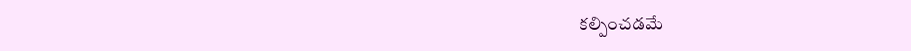కల్పించడమే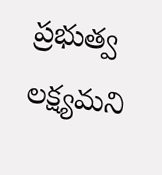ప్రభుత్వ లక్ష్యమని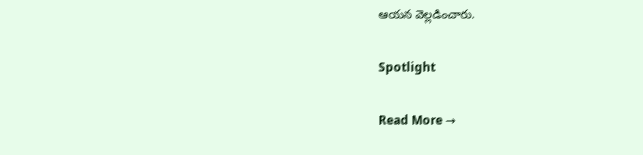ఆయన వెల్లడించారు.

Spotlight

Read More →